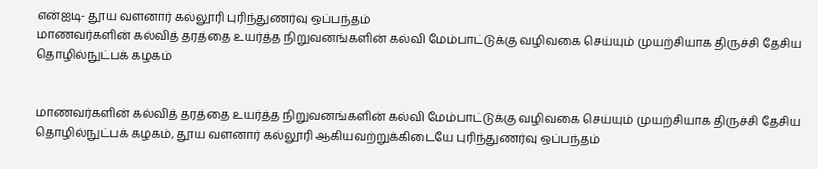என்ஐடி- தூய வளனார் கல்லூரி புரிந்துணர்வு ஒப்பந்தம்
மாணவர்களின் கல்வித் தரத்தை உயர்த்த நிறுவனங்களின் கல்வி மேம்பாட்டுக்கு வழிவகை செய்யும் முயற்சியாக திருச்சி தேசிய தொழில்நுட்பக் கழகம்


மாணவர்களின் கல்வித் தரத்தை உயர்த்த நிறுவனங்களின் கல்வி மேம்பாட்டுக்கு வழிவகை செய்யும் முயற்சியாக திருச்சி தேசிய தொழில்நுட்பக் கழகம், தூய வளனார் கல்லூரி ஆகியவற்றுக்கிடையே புரிந்துணர்வு ஒப்பந்தம்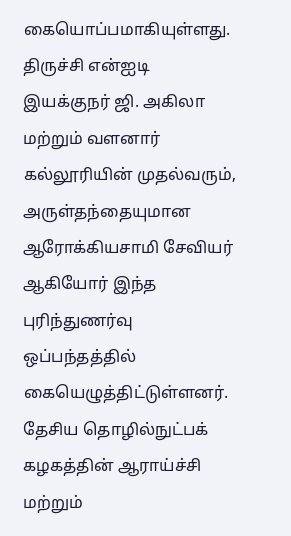கையொப்பமாகியுள்ளது.
திருச்சி என்ஐடி இயக்குநர் ஜி. அகிலா மற்றும் வளனார் கல்லூரியின் முதல்வரும், அருள்தந்தையுமான ஆரோக்கியசாமி சேவியர் ஆகியோர் இந்த புரிந்துணர்வு ஒப்பந்தத்தில் கையெழுத்திட்டுள்ளனர்.
தேசிய தொழில்நுட்பக் கழகத்தின் ஆராய்ச்சி மற்றும்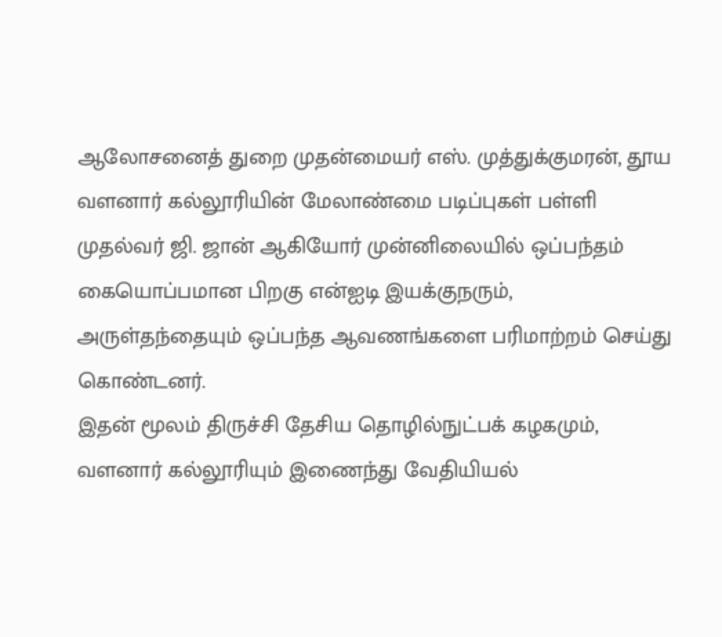ஆலோசனைத் துறை முதன்மையர் எஸ். முத்துக்குமரன், தூய வளனார் கல்லூரியின் மேலாண்மை படிப்புகள் பள்ளி முதல்வர் ஜி. ஜான் ஆகியோர் முன்னிலையில் ஒப்பந்தம் கையொப்பமான பிறகு என்ஐடி இயக்குநரும், அருள்தந்தையும் ஒப்பந்த ஆவணங்களை பரிமாற்றம் செய்து கொண்டனர்.
இதன் மூலம் திருச்சி தேசிய தொழில்நுட்பக் கழகமும், வளனார் கல்லூரியும் இணைந்து வேதியியல்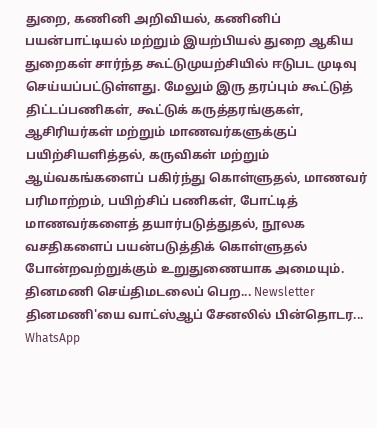துறை, கணினி அறிவியல், கணினிப் பயன்பாட்டியல் மற்றும் இயற்பியல் துறை ஆகிய துறைகள் சார்ந்த கூட்டுமுயற்சியில் ஈடுபட முடிவு செய்யப்பட்டுள்ளது. மேலும் இரு தரப்பும் கூட்டுத் திட்டப்பணிகள், கூட்டுக் கருத்தரங்குகள், ஆசிரியர்கள் மற்றும் மாணவர்களுக்குப் பயிற்சியளித்தல், கருவிகள் மற்றும் ஆய்வகங்களைப் பகிர்ந்து கொள்ளுதல், மாணவர் பரிமாற்றம், பயிற்சிப் பணிகள், போட்டித் மாணவர்களைத் தயார்படுத்துதல், நூலக வசதிகளைப் பயன்படுத்திக் கொள்ளுதல் போன்றவற்றுக்கும் உறுதுணையாக அமையும்.
தினமணி செய்திமடலைப் பெற... Newsletter
தினமணி'யை வாட்ஸ்ஆப் சேனலில் பின்தொடர... WhatsApp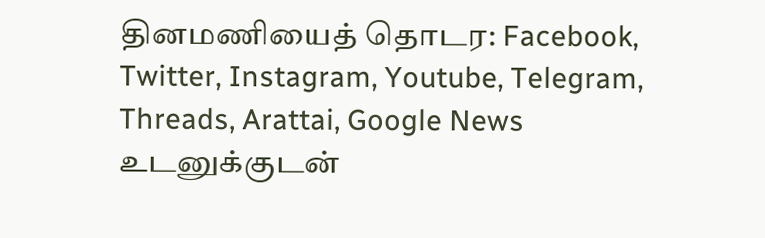தினமணியைத் தொடர: Facebook, Twitter, Instagram, Youtube, Telegram, Threads, Arattai, Google News
உடனுக்குடன்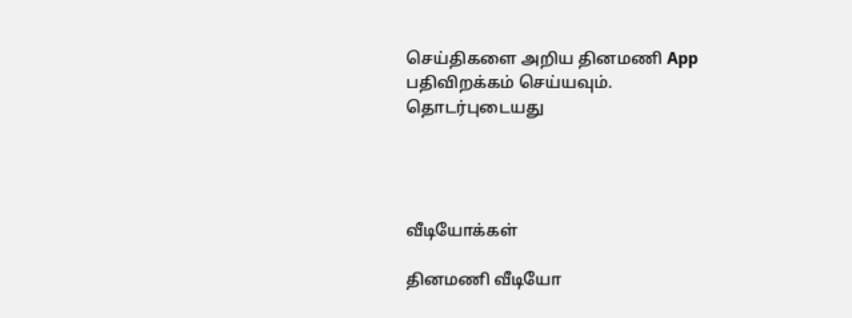செய்திகளை அறிய தினமணி App பதிவிறக்கம் செய்யவும்.
தொடர்புடையது




வீடியோக்கள்

தினமணி வீடியோ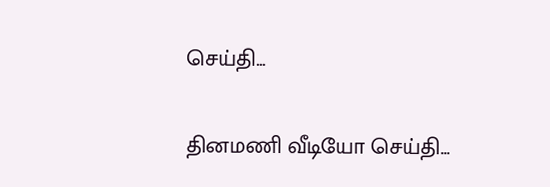செய்தி...

தினமணி வீடியோ செய்தி...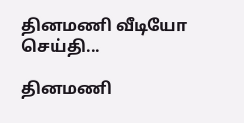தினமணி வீடியோ செய்தி...

தினமணி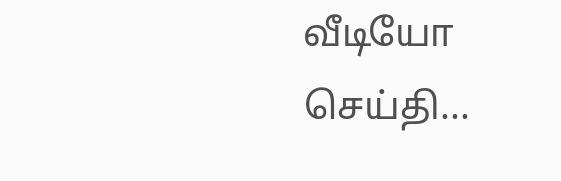வீடியோ செய்தி...